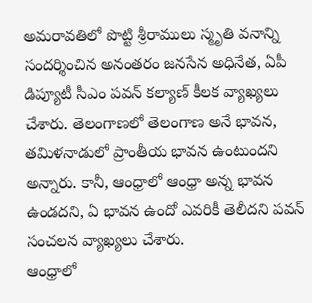అమరావతిలో పొట్టి శ్రీరాములు స్మృతి వనాన్ని సందర్శించిన అనంతరం జనసేన అధినేత, ఏపీ డిప్యూటీ సీఎం పవన్ కల్యాణ్ కీలక వ్యాఖ్యలు చేశారు. తెలంగాణలో తెలంగాణ అనే భావన, తమిళనాడులో ప్రాంతీయ భావన ఉంటుందని అన్నారు. కానీ, ఆంధ్రాలో ఆంధ్రా అన్న భావన ఉండదని, ఏ భావన ఉందో ఎవరికీ తెలీదని పవన్ సంచలన వ్యాఖ్యలు చేశారు.
ఆంధ్రాలో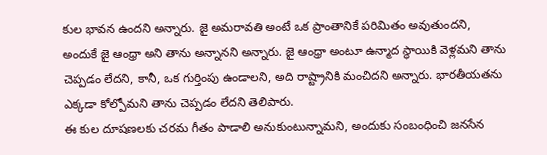కుల భావన ఉందని అన్నారు. జై అమరావతి అంటే ఒక ప్రాంతానికే పరిమితం అవుతుందని, అందుకే జై ఆంధ్రా అని తాను అన్నానని అన్నారు. జై ఆంధ్రా అంటూ ఉన్మాద స్థాయికి వెళ్లమని తాను చెప్పడం లేదని, కానీ, ఒక గుర్తింపు ఉండాలని, అది రాష్ట్రానికి మంచిదని అన్నారు. భారతీయతను ఎక్కడా కోల్పోమని తాను చెప్పడం లేదని తెలిపారు.
ఈ కుల దూషణలకు చరమ గీతం పాడాలి అనుకుంటున్నామని, అందుకు సంబంధించి జనసేన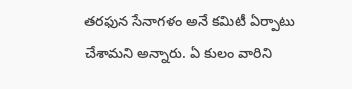తరఫున సేనాగళం అనే కమిటీ ఏర్పాటు చేశామని అన్నారు. ఏ కులం వారిని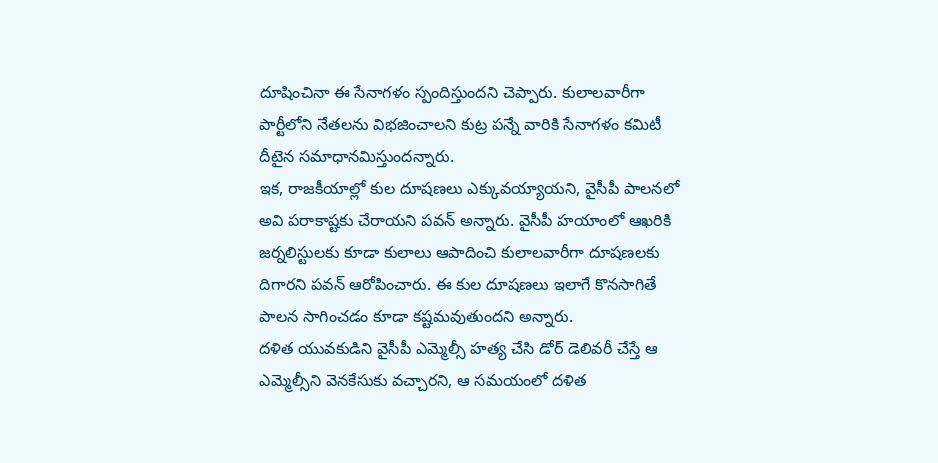దూషించినా ఈ సేనాగళం స్పందిస్తుందని చెప్పారు. కులాలవారీగా పార్టీలోని నేతలను విభజించాలని కుట్ర పన్నే వారికి సేనాగళం కమిటీ దీటైన సమాధానమిస్తుందన్నారు.
ఇక, రాజకీయాల్లో కుల దూషణలు ఎక్కువయ్యాయని, వైసీపీ పాలనలో అవి పరాకాష్టకు చేరాయని పవన్ అన్నారు. వైసీపీ హయాంలో ఆఖరికి జర్నలిస్టులకు కూడా కులాలు ఆపాదించి కులాలవారీగా దూషణలకు దిగారని పవన్ ఆరోపించారు. ఈ కుల దూషణలు ఇలాగే కొనసాగితే పాలన సాగించడం కూడా కష్టమవుతుందని అన్నారు.
దళిత యువకుడిని వైసీపీ ఎమ్మెల్సీ హత్య చేసి డోర్ డెలివరీ చేస్తే ఆ ఎమ్మెల్సీని వెనకేసుకు వచ్చారని, ఆ సమయంలో దళిత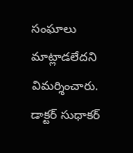సంఘాలు మాట్లాడలేదని విమర్శించారు. డాక్టర్ సుధాకర్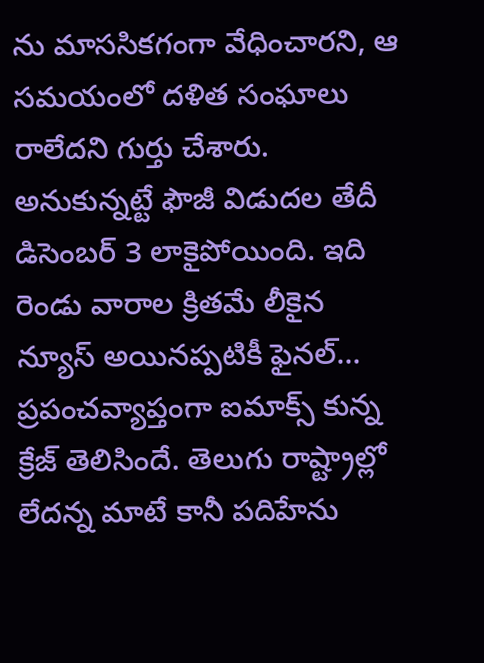ను మాససికగంగా వేధించారని, ఆ సమయంలో దళిత సంఘాలు రాలేదని గుర్తు చేశారు.
అనుకున్నట్టే ఫౌజీ విడుదల తేదీ డిసెంబర్ 3 లాకైపోయింది. ఇది రెండు వారాల క్రితమే లీకైన న్యూస్ అయినప్పటికీ ఫైనల్…
ప్రపంచవ్యాప్తంగా ఐమాక్స్ కున్న క్రేజ్ తెలిసిందే. తెలుగు రాష్ట్రాల్లో లేదన్న మాటే కానీ పదిహేను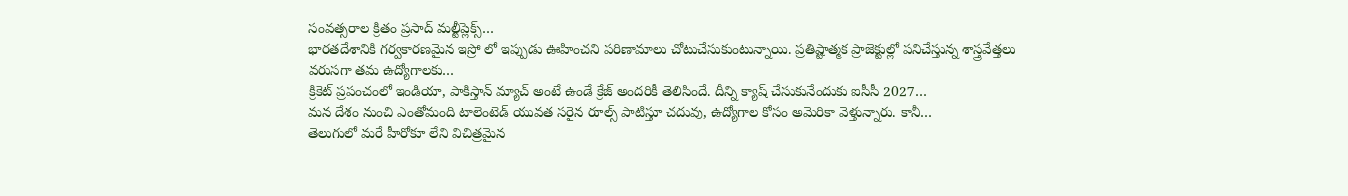సంవత్సరాల క్రితం ప్రసాద్ మల్టీప్లెక్స్…
భారతదేశానికి గర్వకారణమైన ఇస్రో లో ఇప్పుడు ఊహించని పరిణామాలు చోటుచేసుకుంటున్నాయి. ప్రతిష్టాత్మక ప్రాజెక్టుల్లో పనిచేస్తున్న శాస్త్రవేత్తలు వరుసగా తమ ఉద్యోగాలకు…
క్రికెట్ ప్రపంచంలో ఇండియా, పాకిస్తాన్ మ్యాచ్ అంటే ఉండే క్రేజ్ అందరికీ తెలిసిందే. దీన్ని క్యాష్ చేసుకునేందుకు ఐసీసీ 2027…
మన దేశం నుంచి ఎంతోమంది టాలెంటెడ్ యువత సరైన రూల్స్ పాటిస్తూ చదువు, ఉద్యోగాల కోసం అమెరికా వెళ్తున్నారు. కానీ…
తెలుగులో మరే హీరోకూ లేని విచిత్రమైన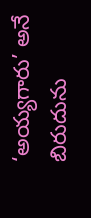‘అయ్యగారు’ అనే బిరుదును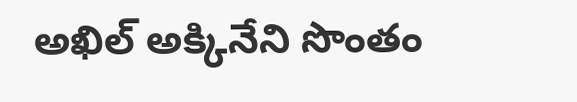అఖిల్ అక్కినేని సొంతం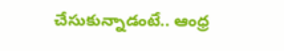చేసుకున్నాడంటే.. ఆంధ్ర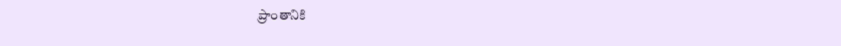ప్రాంతానికి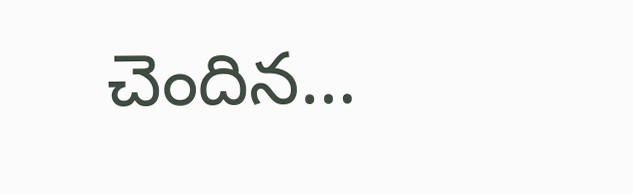చెందిన…